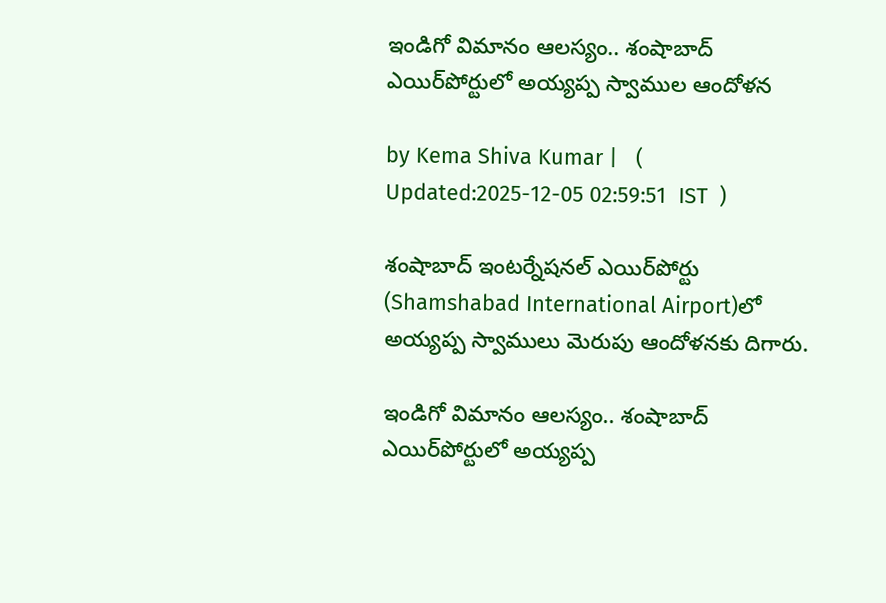ఇండిగో విమానం ఆలస్యం.. శంషాబాద్ ఎయిర్‌పోర్టులో అయ్యప్ప స్వాముల ఆందోళన

by Kema Shiva Kumar |   (  Updated:2025-12-05 02:59:51  IST  )

శంషాబాద్ ఇంటర్నేషనల్ ఎయిర్‌పోర్టు (Shamshabad International Airport)లో అయ్యప్ప స్వాములు మెరుపు ఆందోళనకు దిగారు.

ఇండిగో విమానం ఆలస్యం.. శంషాబాద్ ఎయిర్‌పోర్టులో అయ్యప్ప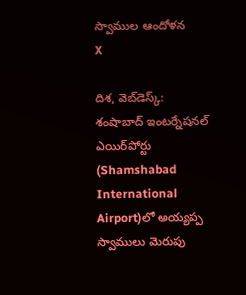స్వాముల ఆందోళన
X

దిశ, వెబ్‌డెస్క్: శంషాబాద్ ఇంటర్నేషనల్ ఎయిర్‌పోర్టు (Shamshabad International Airport)లో అయ్యప్ప స్వాములు మెరుపు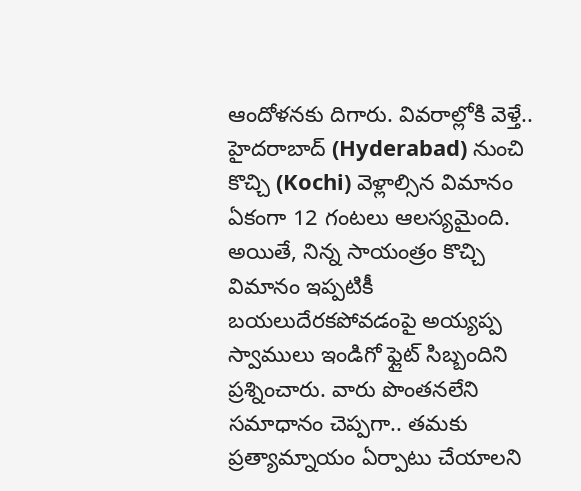ఆందోళనకు దిగారు. వివరాల్లోకి వెళ్తే.. హైదరాబాద్ (Hyderabad) నుంచి కొచ్చి (Kochi) వెళ్లాల్సిన విమానం ఏకంగా 12 గంటలు ఆలస్యమైంది. అయితే, నిన్న సాయంత్రం కొచ్చి విమానం ఇప్పటికీ బయలుదేరకపోవడంపై అయ్యప్ప స్వాములు ఇండిగో ఫ్లైట్ సిబ్బందిని ప్రశ్నించారు. వారు పొంతనలేని సమాధానం చెప్పగా.. తమకు ప్రత్యామ్నాయం ఏర్పాటు చేయాలని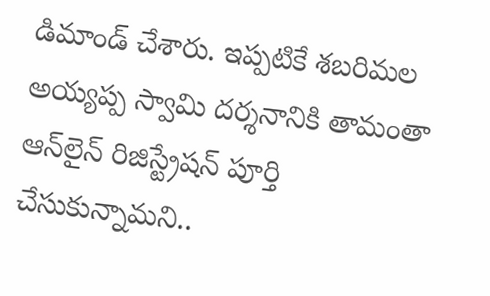డిమాండ్ చేశారు. ఇప్పటికే శబరిమల అయ్యప్ప స్వామి దర్శనానికి తామంతా ఆన్‌లైన్ రిజిస్ట్రేషన్ పూర్తి చేసుకున్నామని..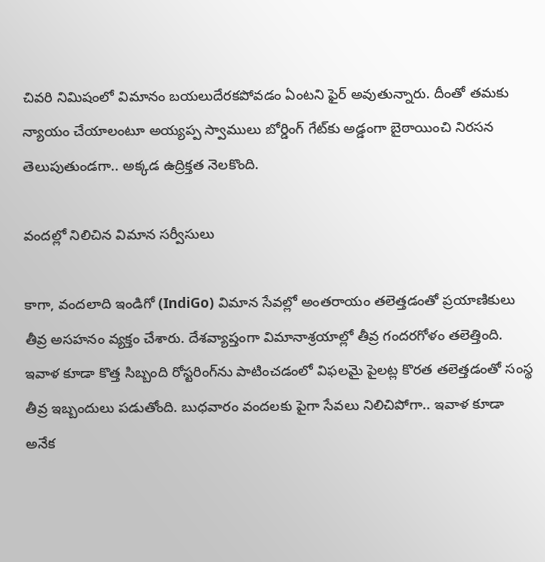చివరి నిమిషంలో విమానం బయలుదేరకపోవడం ఏంటని ఫైర్ అవుతున్నారు. దీంతో తమకు న్యాయం చేయాలంటూ అయ్యప్ప స్వాములు బోర్డింగ్ గేట్‌కు అడ్డంగా బైఠాయించి నిరసన తెలుపుతుండగా.. అక్కడ ఉద్రిక్తత నెలకొంది.

వందల్లో నిలిచిన విమాన సర్వీసులు

కాగా, వందలాది ఇండిగో (IndiGo) విమాన సేవల్లో అంతరాయం తలెత్తడంతో ప్రయాణికులు తీవ్ర అసహనం వ్యక్తం చేశారు. దేశవ్యాప్తంగా విమానాశ్రయాల్లో తీవ్ర గందరగోళం తలెత్తింది. ఇవాళ కూడా కొత్త సిబ్బంది రోస్టరింగ్‌ను పాటించడంలో విఫలమై పైలట్ల కొరత తలెత్తడంతో సంస్థ తీవ్ర ఇబ్బందులు పడుతోంది. బుధవారం వందలకు పైగా సేవలు నిలిచిపోగా.. ఇవాళ కూడా అనేక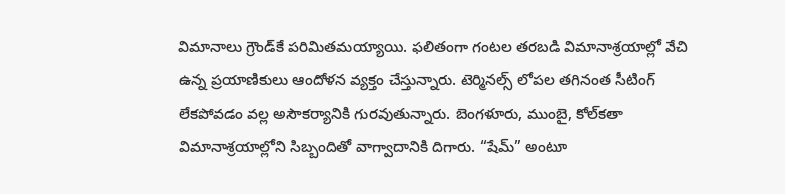విమానాలు గ్రౌండ్‌కే పరిమితమయ్యాయి. ఫలితంగా గంటల తరబడి విమానాశ్రయాల్లో వేచి ఉన్న ప్రయాణికులు ఆందోళన వ్యక్తం చేస్తున్నారు. టెర్మినల్స్ లోపల తగినంత సీటింగ్ లేకపోవడం వల్ల అసౌకర్యానికి గురవుతున్నారు. బెంగళూరు, ముంబై, కోల్‌కతా విమానాశ్రయాల్లోని సిబ్బందితో వాగ్వాదానికి దిగారు. “షేమ్” అంటూ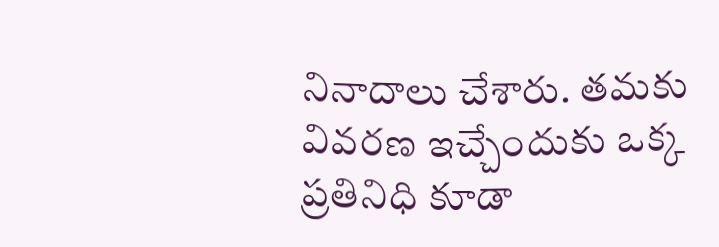నినాదాలు చేశారు. తమకు వివరణ ఇచ్చేందుకు ఒక్క ప్రతినిధి కూడా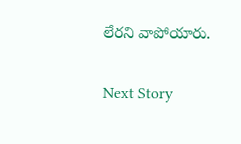లేరని వాపోయారు.

Next Story